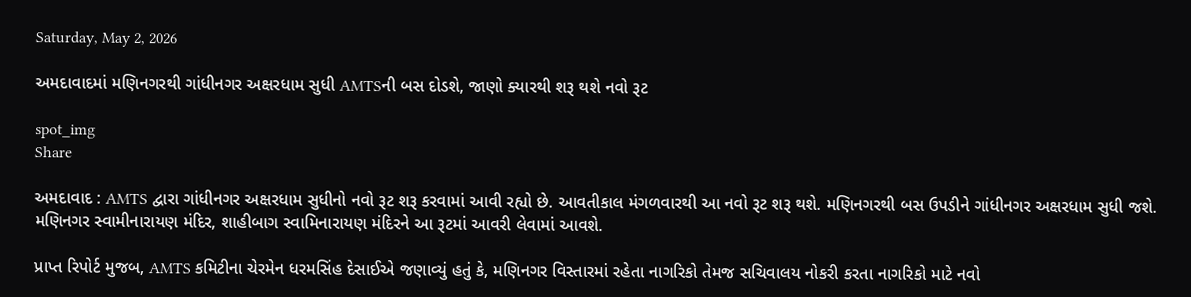Saturday, May 2, 2026

અમદાવાદમાં મણિનગરથી ગાંધીનગર અક્ષરધામ સુધી AMTSની બસ દોડશે, જાણો ક્યારથી શરૂ થશે નવો રૂટ

spot_img
Share

અમદાવાદ : AMTS દ્વારા ગાંધીનગર અક્ષરધામ સુધીનો નવો રૂટ શરૂ કરવામાં આવી રહ્યો છે. આવતીકાલ મંગળવારથી આ નવો રૂટ શરૂ થશે. મણિનગરથી બસ ઉપડીને ગાંધીનગર અક્ષરધામ સુધી જશે. મણિનગર સ્વામીનારાયણ મંદિર, શાહીબાગ સ્વામિનારાયણ મંદિરને આ રૂટમાં આવરી લેવામાં આવશે.

પ્રાપ્ત રિપોર્ટ મુજબ, AMTS કમિટીના ચેરમેન ધરમસિંહ દેસાઈએ જણાવ્યું હતું કે, મણિનગર વિસ્તારમાં રહેતા નાગરિકો તેમજ સચિવાલય નોકરી કરતા નાગરિકો માટે નવો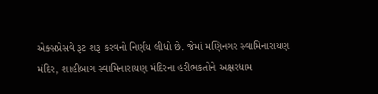એક્સપ્રેસવે રૂટ શરૂ કરવનો નિર્ણય લીધો છે. જેમાં મણિનગર સ્વામિનારાયણ મંદિર, શાહીબાગ સ્વામિનારાયણ મંદિરના હરીભકતોને અક્ષરધામ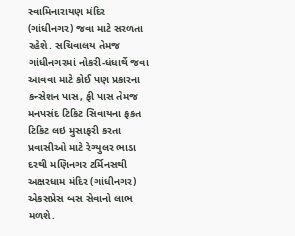સ્વામિનારાયણ મંદિર (ગાંધીનગર) જવા માટે સરળતા રહેશે. સચિવાલય તેમજ ગાંધીનગરમાં નોકરી-ધંધાર્થે જવા આવવા માટે કોઈ પણ પ્રકારના કન્સેશન પાસ, ફી પાસ તેમજ મનપસંદ ટિકિટ સિવાયના ફકત ટિકિટ લઇ મુસાફરી કરતા પ્રવાસીઓ માટે રેગ્યુલર ભાડા દરથી મણિનગર ટર્મિનસથી અક્ષરધામ મંદિર (ગાંધીનગર) એકસપ્રેસ બસ સેવાનો લાભ મળશે.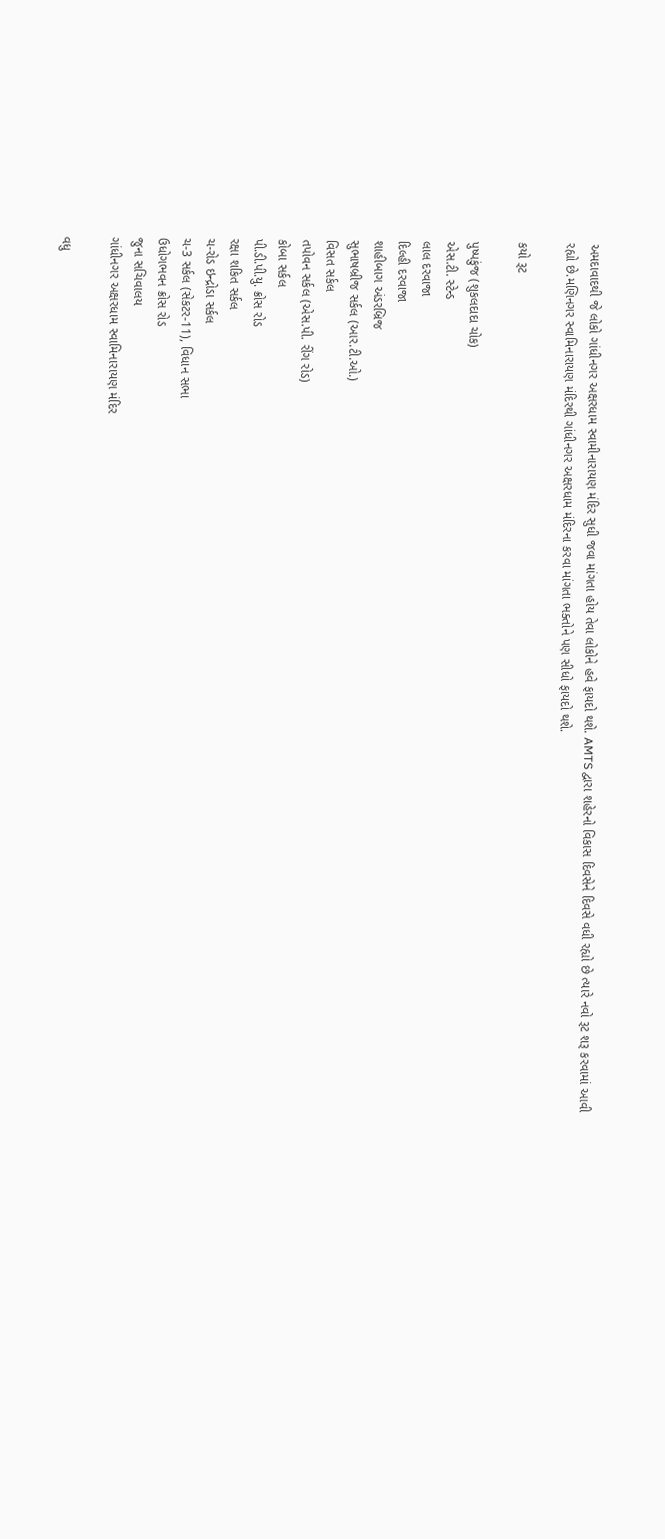અમદાવાદથી જે લોકો ગાંધીનગર અક્ષરધામ સ્વામીનારાયણ મંદિર સુધી જવા માંગતા હોય તેવા લોકોને હવે ફાયદો થશે. AMTS દ્વારા શહેરનો વિકાસ દિવસેને દિવસે વધી રહ્યો છે ત્યારે નવો રૂટ શરૂ કરવામાં આવી રહ્યો છે.મણિનગર સ્વામિનારાયણ મંદિરથી ગાંધીનગર અક્ષરધામ મંદિરના કરવા માંગતા ભક્તોને પણ સીધો ફાયદો થશે.

કયો રૂટ

પુષ્પકુંજ (શુકલદાદા ચોક)
એસ.ટી. સ્ટેન્ડ
લાલ દરવાજા
દિલ્હી દરવાજા
શાહીબાગ અંડરબ્રિજ
સુભાષબ્રીજ સર્કલ (આર.ટી.ઓ.)
વિસત સર્કલ
તપોવન સર્કલ (એસ.પી. રીંગ રોડ)
કોબા સર્કલ
પી.ડી.પી.યુ. ક્રોસ રોડ
રક્ષા શકિત સર્કલ
ચ-રોડ ઇન્દ્રોડા સર્કલ
ચ-3 સર્કલ (સેકટર-11), વિધાન સભા
ઉધોગભવન ક્રોસ રોડ
જુના સચિવાલય
ગાંધીનગર અક્ષરધામ સ્વામિનારાયણ મંદિર

વધુ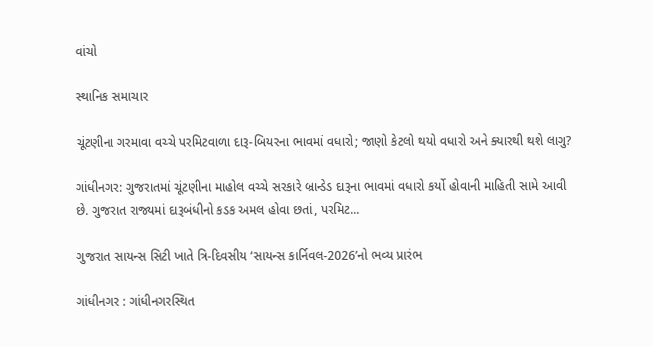વાંચો

સ્થાનિક સમાચાર

ચૂંટણીના ગરમાવા વચ્ચે પરમિટવાળા દારૂ-બિયરના ભાવમાં વધારો; જાણો કેટલો થયો વધારો અને ક્યારથી થશે લાગુ?

ગાંધીનગર: ગુજરાતમાં ચૂંટણીના માહોલ વચ્ચે સરકારે બ્રાન્ડેડ દારૂના ભાવમાં વધારો કર્યો હોવાની માહિતી સામે આવી છે. ગુજરાત રાજ્યમાં દારૂબંધીનો કડક અમલ હોવા છતાં, પરમિટ...

ગુજરાત સાયન્સ સિટી ખાતે ત્રિ-દિવસીય ‘સાયન્સ કાર્નિવલ-2026’નો ભવ્ય પ્રારંભ

ગાંધીનગર : ગાંધીનગરસ્થિત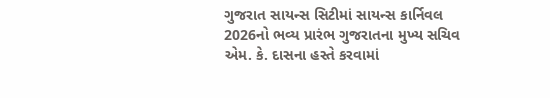ગુજરાત સાયન્સ સિટીમાં સાયન્સ કાર્નિવલ 2026નો ભવ્ય પ્રારંભ ગુજરાતના મુખ્ય સચિવ એમ. કે. દાસના હસ્તે કરવામાં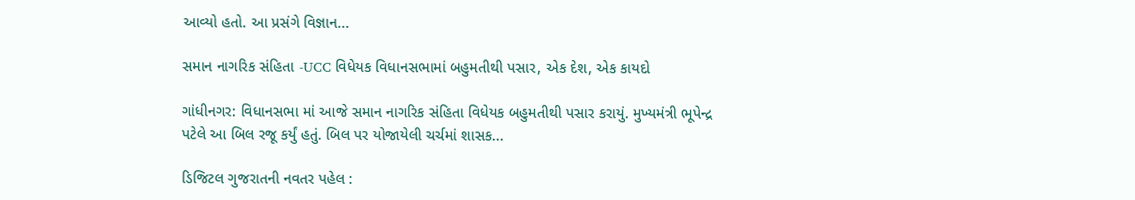આવ્યો હતો. આ પ્રસંગે વિજ્ઞાન...

સમાન નાગરિક સંહિતા -UCC વિધેયક વિધાનસભામાં બહુમતીથી પસાર, એક દેશ, એક કાયદો

ગાંધીનગર: વિધાનસભા માં આજે સમાન નાગરિક સંહિતા વિધેયક બહુમતીથી પસાર કરાયું. મુખ્યમંત્રી ભૂપેન્દ્ર પટેલે આ બિલ રજૂ કર્યું હતું. બિલ પર યોજાયેલી ચર્ચમાં શાસક...

ડિજિટલ ગુજરાતની નવતર પહેલ :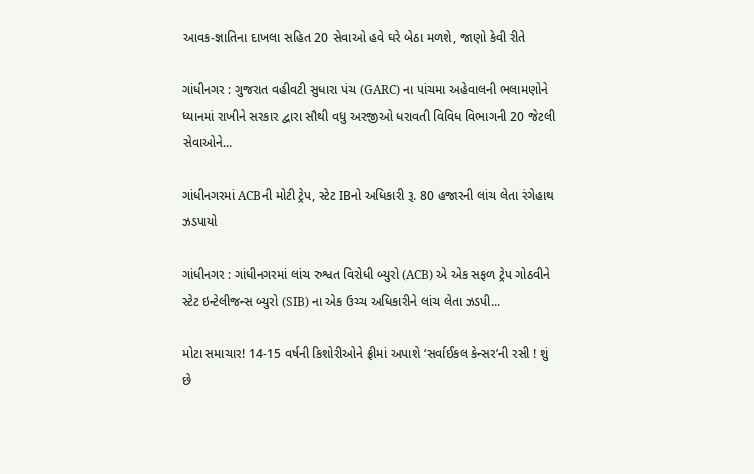આવક-જ્ઞાતિના દાખલા સહિત 20 સેવાઓ હવે ઘરે બેઠા મળશે, જાણો કેવી રીતે

ગાંધીનગર : ગુજરાત વહીવટી સુધારા પંચ (GARC) ના પાંચમા અહેવાલની ભલામણોને ધ્યાનમાં રાખીને સરકાર દ્વારા સૌથી વધુ અરજીઓ ધરાવતી વિવિધ વિભાગની 20 જેટલી સેવાઓને...

ગાંધીનગરમાં ACBની મોટી ટ્રેપ, સ્ટેટ IBનો અધિકારી રૂ. 80 હજારની લાંચ લેતા રંગેહાથ ઝડપાયો

ગાંધીનગર : ગાંધીનગરમાં લાંચ રુશ્વત વિરોધી બ્યુરો (ACB) એ એક સફળ ટ્રેપ ગોઠવીને સ્ટેટ ઇન્ટેલીજન્સ બ્યુરો (SIB) ના એક ઉચ્ચ અધિકારીને લાંચ લેતા ઝડપી...

મોટા સમાચાર! 14-15 વર્ષની કિશોરીઓને ફ્રીમાં અપાશે ‘સર્વાઈકલ કેન્સર’ની રસી ! શું છે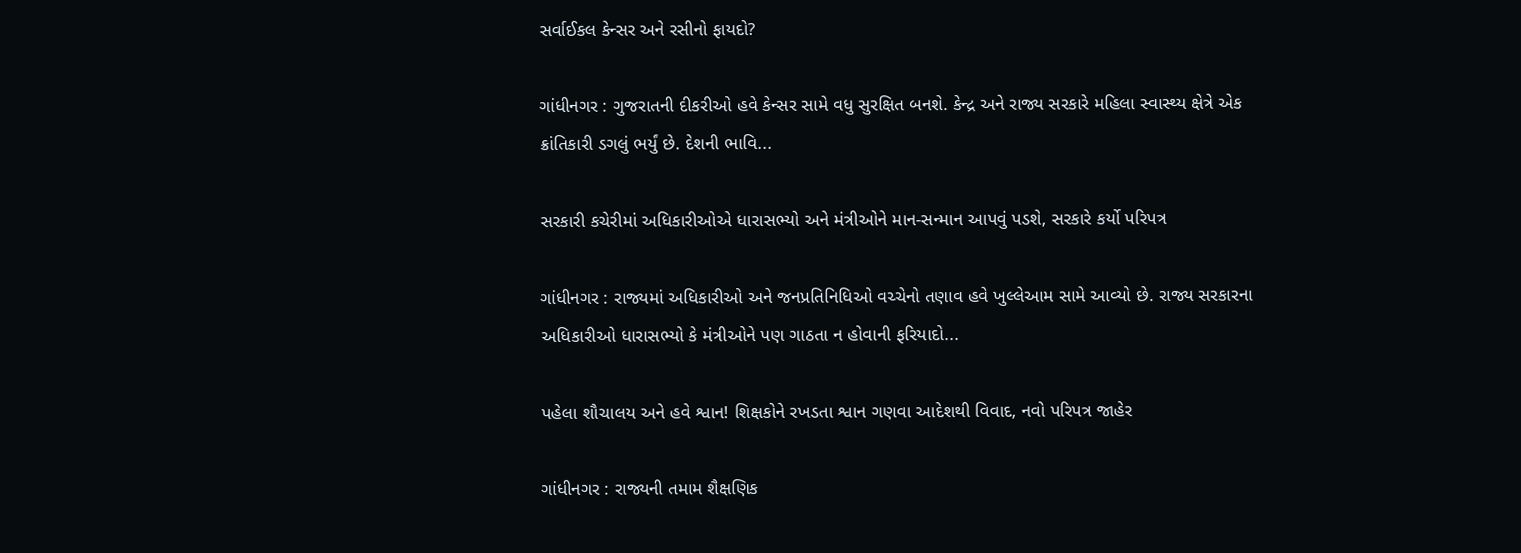સર્વાઈકલ કેન્સર અને રસીનો ફાયદો?

ગાંધીનગર : ગુજરાતની દીકરીઓ હવે કેન્સર સામે વધુ સુરક્ષિત બનશે. કેન્દ્ર અને રાજ્ય સરકારે મહિલા સ્વાસ્થ્ય ક્ષેત્રે એક ક્રાંતિકારી ડગલું ભર્યું છે. દેશની ભાવિ...

સરકારી કચેરીમાં અધિકારીઓએ ધારાસભ્યો અને મંત્રીઓને માન-સન્માન આપવું પડશે, સરકારે કર્યો પરિપત્ર

ગાંધીનગર : રાજ્યમાં અધિકારીઓ અને જનપ્રતિનિધિઓ વચ્ચેનો તણાવ હવે ખુલ્લેઆમ સામે આવ્યો છે. રાજ્ય સરકારના અધિકારીઓ ધારાસભ્યો કે મંત્રીઓને પણ ગાઠતા ન હોવાની ફરિયાદો...

પહેલા શૌચાલય અને હવે શ્વાન! શિક્ષકોને રખડતા શ્વાન ગણવા આદેશથી વિવાદ, નવો પરિપત્ર જાહેર

ગાંધીનગર : રાજ્યની તમામ શૈક્ષણિક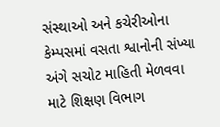સંસ્થાઓ અને કચેરીઓના કેમ્પસમાં વસતા શ્વાનોની સંખ્યા અંગે સચોટ માહિતી મેળવવા માટે શિક્ષણ વિભાગ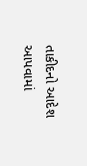તાકીદનો આદેશ આપવામાં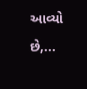આવ્યો છે,...